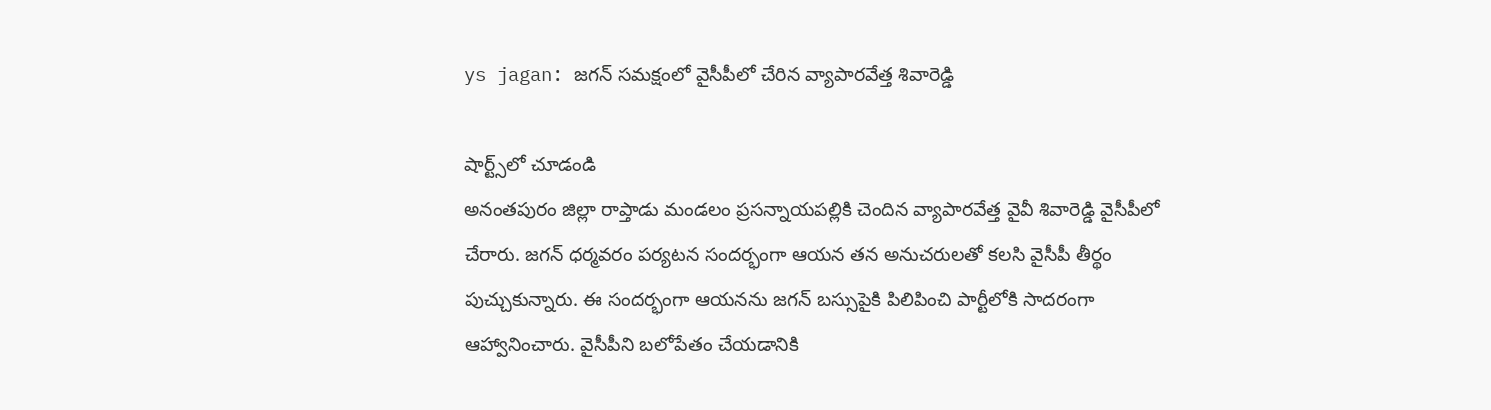ys jagan: జగన్ సమక్షంలో వైసీపీలో చేరిన వ్యాపారవేత్త శివారెడ్డి

షార్ట్స్‌లో చూడండి
అనంతపురం జిల్లా రాప్తాడు మండలం ప్రసన్నాయపల్లికి చెందిన వ్యాపారవేత్త వైవీ శివారెడ్డి వైసీపీలో చేరారు. జగన్ ధర్మవరం పర్యటన సందర్భంగా ఆయన తన అనుచరులతో కలసి వైసీపీ తీర్థం పుచ్చుకున్నారు. ఈ సందర్భంగా ఆయనను జగన్ బస్సుపైకి పిలిపించి పార్టీలోకి సాదరంగా ఆహ్వానించారు. వైసీపీని బలోపేతం చేయడానికి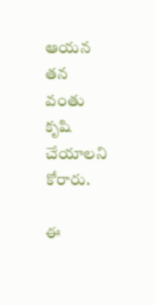ఆయన తన వంతు కృషి చేయాలని కోరారు.

ఈ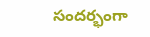సందర్భంగా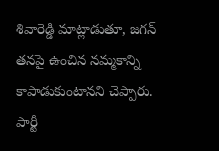శివారెడ్డి మాట్లాడుతూ, జగన్ తనపై ఉంచిన నమ్మకాన్ని కాపాడుకుంటానని చెప్పారు. పార్టీ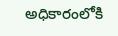అధికారంలోకి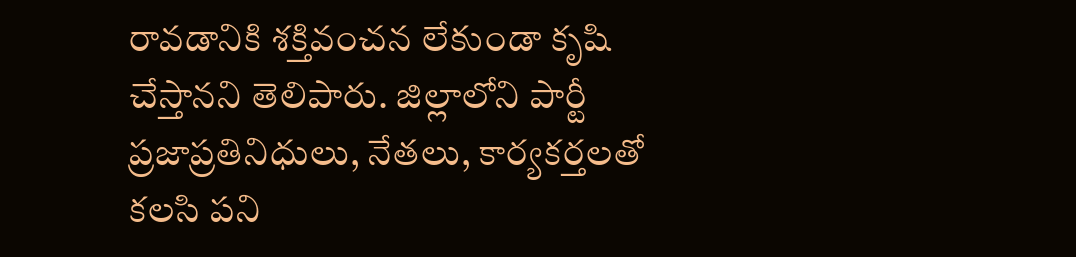రావడానికి శక్తివంచన లేకుండా కృషి చేస్తానని తెలిపారు. జిల్లాలోని పార్టీ ప్రజాప్రతినిధులు, నేతలు, కార్యకర్తలతో కలసి పని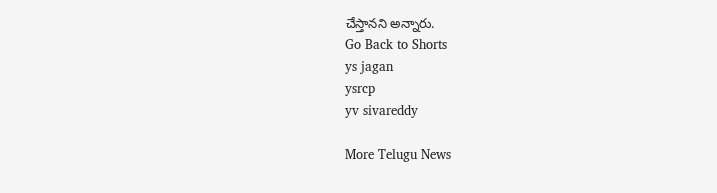చేస్తానని అన్నారు.
Go Back to Shorts
ys jagan
ysrcp
yv sivareddy

More Telugu News